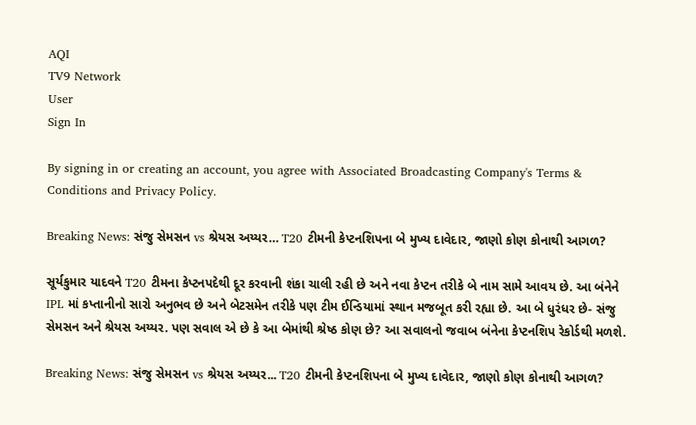AQI
TV9 Network
User
Sign In

By signing in or creating an account, you agree with Associated Broadcasting Company's Terms & Conditions and Privacy Policy.

Breaking News: સંજુ સેમસન vs શ્રેયસ અય્યર… T20 ટીમની કેપ્ટનશિપના બે મુખ્ય દાવેદાર, જાણો કોણ કોનાથી આગળ?

સૂર્યકુમાર યાદવને T20 ટીમના કેપ્ટનપદેથી દૂર કરવાની શંકા ચાલી રહી છે અને નવા કેપ્ટન તરીકે બે નામ સામે આવય છે. આ બંનેને IPL માં કપ્તાનીનો સારો અનુભવ છે અને બેટસમેન તરીકે પણ ટીમ ઈન્ડિયામાં સ્થાન મજબૂત કરી રહ્યા છે. આ બે ધુરંધર છે- સંજુ સેમસન અને શ્રેયસ અય્યર. પણ સવાલ એ છે કે આ બેમાંથી શ્રેષ્ઠ કોણ છે? આ સવાલનો જવાબ બંનેના કેપ્ટનશિપ રેકોર્ડથી મળશે.

Breaking News: સંજુ સેમસન vs શ્રેયસ અય્યર... T20 ટીમની કેપ્ટનશિપના બે મુખ્ય દાવેદાર, જાણો કોણ કોનાથી આગળ?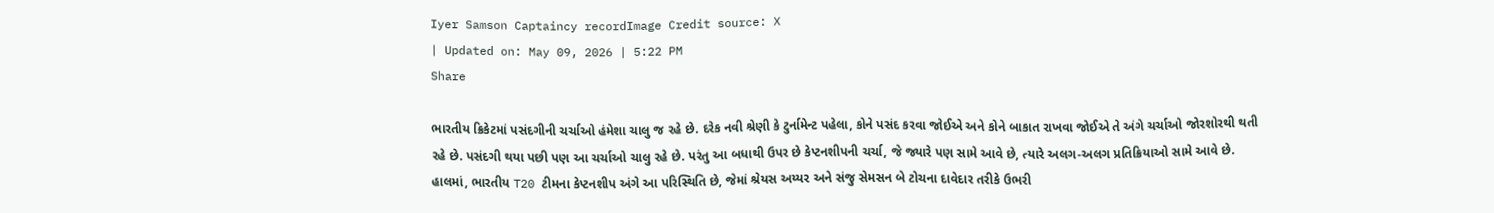Iyer Samson Captaincy recordImage Credit source: X
| Updated on: May 09, 2026 | 5:22 PM
Share

ભારતીય ક્રિકેટમાં પસંદગીની ચર્ચાઓ હંમેશા ચાલુ જ રહે છે. દરેક નવી શ્રેણી કે ટુર્નામેન્ટ પહેલા, કોને પસંદ કરવા જોઈએ અને કોને બાકાત રાખવા જોઈએ તે અંગે ચર્ચાઓ જોરશોરથી થતી રહે છે. પસંદગી થયા પછી પણ આ ચર્ચાઓ ચાલુ રહે છે. પરંતુ આ બધાથી ઉપર છે કેપ્ટનશીપની ચર્ચા, જે જ્યારે પણ સામે આવે છે, ત્યારે અલગ-અલગ પ્રતિક્રિયાઓ સામે આવે છે. હાલમાં, ભારતીય T20 ટીમના કેપ્ટનશીપ અંગે આ પરિસ્થિતિ છે, જેમાં શ્રેયસ અય્યર અને સંજુ સેમસન બે ટોચના દાવેદાર તરીકે ઉભરી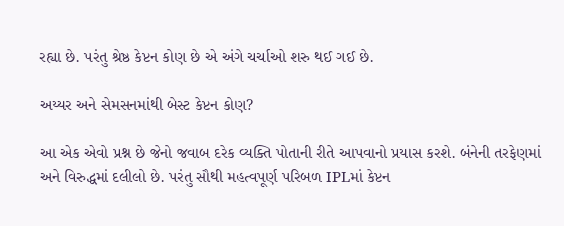રહ્યા છે. પરંતુ શ્રેષ્ઠ કેપ્ટન કોણ છે એ અંગે ચર્ચાઓ શરુ થઈ ગઈ છે.

અય્યર અને સેમસનમાંથી બેસ્ટ કેપ્ટન કોણ?

આ એક એવો પ્રશ્ન છે જેનો જવાબ દરેક વ્યક્તિ પોતાની રીતે આપવાનો પ્રયાસ કરશે. બંનેની તરફેણમાં અને વિરુદ્ધમાં દલીલો છે. પરંતુ સૌથી મહત્વપૂર્ણ પરિબળ IPLમાં કેપ્ટન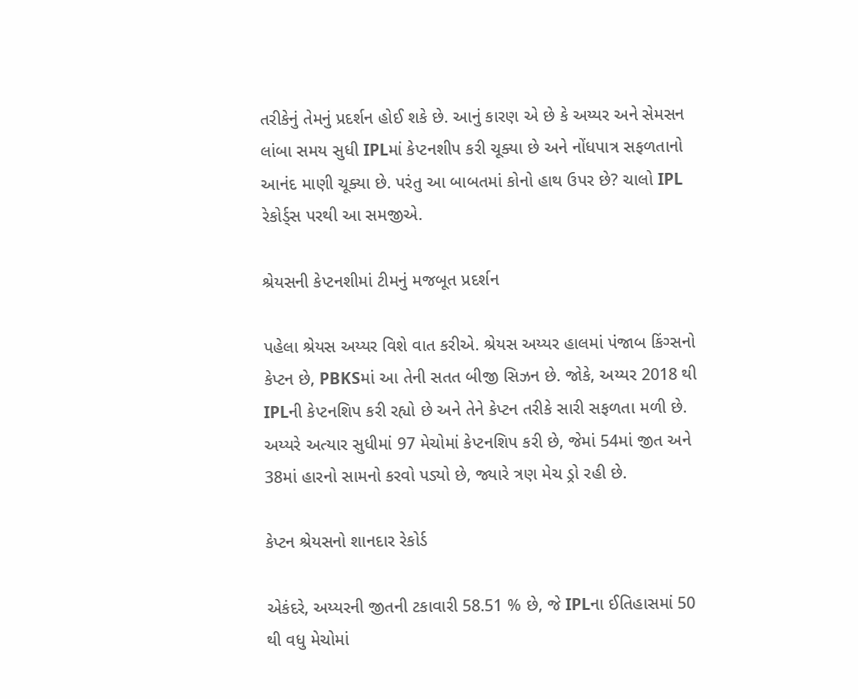તરીકેનું તેમનું પ્રદર્શન હોઈ શકે છે. આનું કારણ એ છે કે અય્યર અને સેમસન લાંબા સમય સુધી IPLમાં કેપ્ટનશીપ કરી ચૂક્યા છે અને નોંધપાત્ર સફળતાનો આનંદ માણી ચૂક્યા છે. પરંતુ આ બાબતમાં કોનો હાથ ઉપર છે? ચાલો IPL રેકોર્ડ્સ પરથી આ સમજીએ.

શ્રેયસની કેપ્ટનશીમાં ટીમનું મજબૂત પ્રદર્શન

પહેલા શ્રેયસ અય્યર વિશે વાત કરીએ. શ્રેયસ અય્યર હાલમાં પંજાબ કિંગ્સનો કેપ્ટન છે, PBKSમાં આ તેની સતત બીજી સિઝન છે. જોકે, અય્યર 2018 થી IPLની કેપ્ટનશિપ કરી રહ્યો છે અને તેને કેપ્ટન તરીકે સારી સફળતા મળી છે. અય્યરે અત્યાર સુધીમાં 97 મેચોમાં કેપ્ટનશિપ કરી છે, જેમાં 54માં જીત અને 38માં હારનો સામનો કરવો પડ્યો છે, જ્યારે ત્રણ મેચ ડ્રો રહી છે.

કેપ્ટન શ્રેયસનો શાનદાર રેકોર્ડ

એકંદરે, અય્યરની જીતની ટકાવારી 58.51 % છે, જે IPLના ઈતિહાસમાં 50 થી વધુ મેચોમાં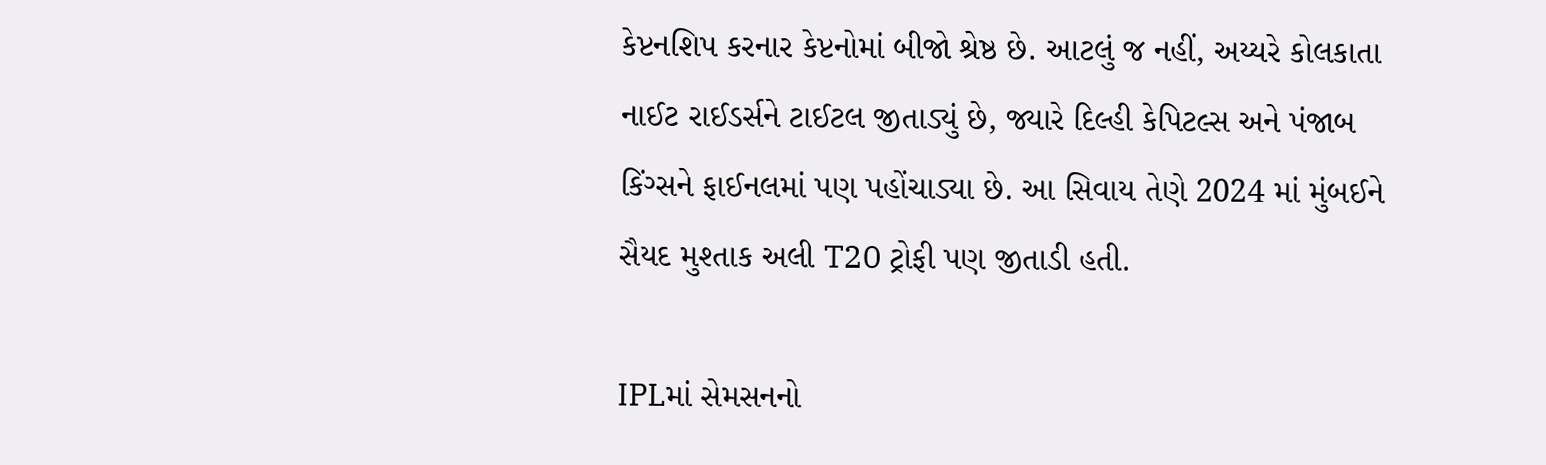કેપ્ટનશિપ કરનાર કેપ્ટનોમાં બીજો શ્રેષ્ઠ છે. આટલું જ નહીં, અય્યરે કોલકાતા નાઈટ રાઈડર્સને ટાઈટલ જીતાડ્યું છે, જ્યારે દિલ્હી કેપિટલ્સ અને પંજાબ કિંગ્સને ફાઈનલમાં પણ પહોંચાડ્યા છે. આ સિવાય તેણે 2024 માં મુંબઈને સૈયદ મુશ્તાક અલી T20 ટ્રોફી પણ જીતાડી હતી.

IPLમાં સેમસનનો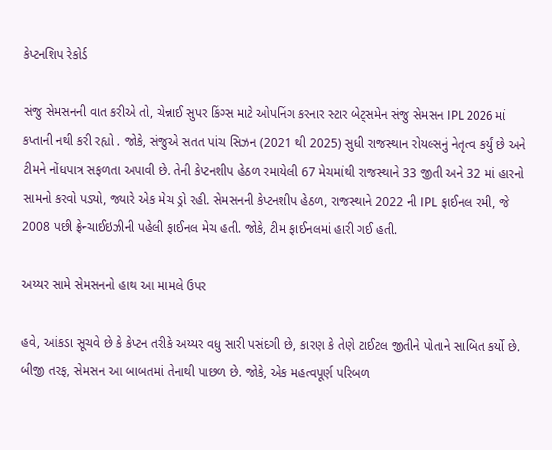કેપ્ટનશિપ રેકોર્ડ

સંજુ સેમસનની વાત કરીએ તો, ચેન્નાઈ સુપર કિંગ્સ માટે ઓપનિંગ કરનાર સ્ટાર બેટ્સમેન સંજુ સેમસન IPL 2026 માં કપ્તાની નથી કરી રહ્યો . જોકે, સંજુએ સતત પાંચ સિઝન (2021 થી 2025) સુધી રાજસ્થાન રોયલ્સનું નેતૃત્વ કર્યું છે અને ટીમને નોંધપાત્ર સફળતા અપાવી છે. તેની કેપ્ટનશીપ હેઠળ રમાયેલી 67 મેચમાંથી રાજસ્થાને 33 જીતી અને 32 માં હારનો સામનો કરવો પડ્યો, જ્યારે એક મેચ ડ્રો રહી. સેમસનની કેપ્ટનશીપ હેઠળ, રાજસ્થાને 2022 ની IPL ફાઈનલ રમી, જે 2008 પછી ફ્રેન્ચાઈઇઝીની પહેલી ફાઈનલ મેચ હતી. જોકે, ટીમ ફાઈનલમાં હારી ગઈ હતી.

અય્યર સામે સેમસનનો હાથ આ મામલે ઉપર

હવે, આંકડા સૂચવે છે કે કેપ્ટન તરીકે અય્યર વધુ સારી પસંદગી છે, કારણ કે તેણે ટાઈટલ જીતીને પોતાને સાબિત કર્યો છે. બીજી તરફ, સેમસન આ બાબતમાં તેનાથી પાછળ છે. જોકે, એક મહત્વપૂર્ણ પરિબળ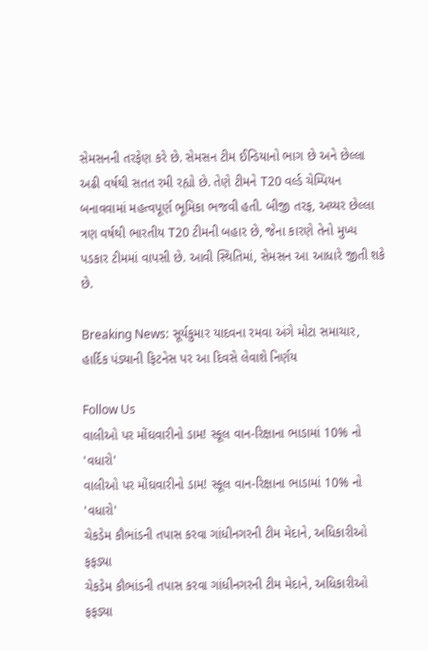સેમસનની તરફેણ કરે છે. સેમસન ટીમ ઈન્ડિયાનો ભાગ છે અને છેલ્લા અઢી વર્ષથી સતત રમી રહ્યો છે. તેણે ટીમને T20 વર્લ્ડ ચેમ્પિયન બનાવવામાં મહત્વપૂર્ણ ભૂમિકા ભજવી હતી. બીજી તરફ, અય્યર છેલ્લા ત્રણ વર્ષથી ભારતીય T20 ટીમની બહાર છે, જેના કારણે તેનો મુખ્ય પડકાર ટીમમાં વાપસી છે. આવી સ્થિતિમાં, સેમસન આ આધારે જીતી શકે છે.

Breaking News: સૂર્યકુમાર યાદવના રમવા અંગે મોટા સમાચાર, હાર્દિક પંડ્યાની ફિટનેસ પર આ દિવસે લેવાશે નિર્ણય

Follow Us
વાલીઓ પર મોંઘવારીનો ડામ! સ્કૂલ વાન-રિક્ષાના ભાડામાં 10% નો 'વધારો'
વાલીઓ પર મોંઘવારીનો ડામ! સ્કૂલ વાન-રિક્ષાના ભાડામાં 10% નો 'વધારો'
ચેકડેમ કૌભાંડની તપાસ કરવા ગાંધીનગરની ટીમ મેદાને, અધિકારીઓ ફફડ્યા
ચેકડેમ કૌભાંડની તપાસ કરવા ગાંધીનગરની ટીમ મેદાને, અધિકારીઓ ફફડ્યા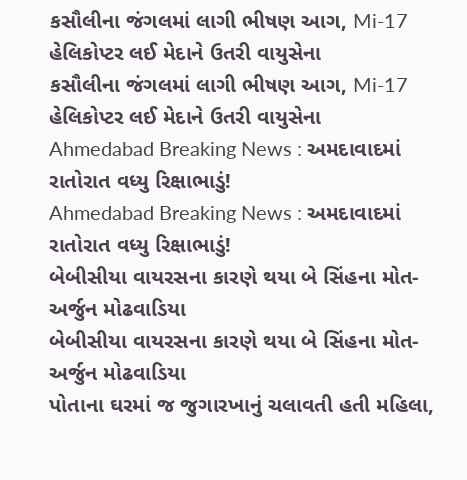કસૌલીના જંગલમાં લાગી ભીષણ આગ, Mi-17 હેલિકોપ્ટર લઈ મેદાને ઉતરી વાયુસેના
કસૌલીના જંગલમાં લાગી ભીષણ આગ, Mi-17 હેલિકોપ્ટર લઈ મેદાને ઉતરી વાયુસેના
Ahmedabad Breaking News : અમદાવાદમાં રાતોરાત વધ્યુ રિક્ષાભાડું!
Ahmedabad Breaking News : અમદાવાદમાં રાતોરાત વધ્યુ રિક્ષાભાડું!
બેબીસીયા વાયરસના કારણે થયા બે સિંહના મોત-અર્જુન મોઢવાડિયા
બેબીસીયા વાયરસના કારણે થયા બે સિંહના મોત-અર્જુન મોઢવાડિયા
પોતાના ઘરમાં જ જુગારખાનું ચલાવતી હતી મહિલા,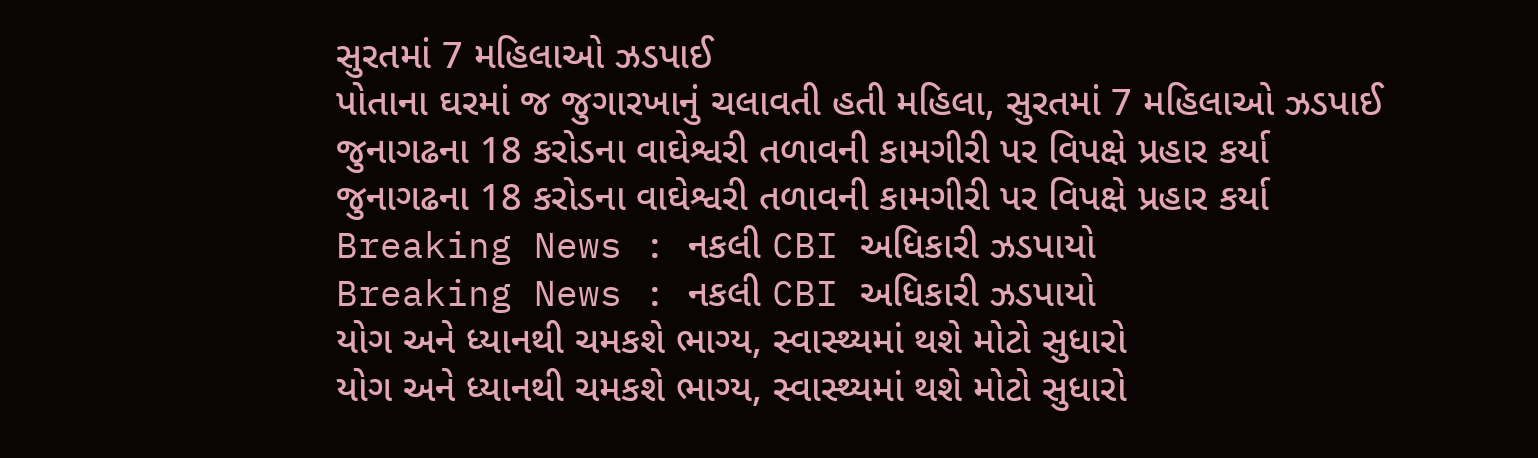સુરતમાં 7 મહિલાઓ ઝડપાઈ
પોતાના ઘરમાં જ જુગારખાનું ચલાવતી હતી મહિલા, સુરતમાં 7 મહિલાઓ ઝડપાઈ
જુનાગઢના 18 કરોડના વાઘેશ્વરી તળાવની કામગીરી પર વિપક્ષે પ્રહાર કર્યા
જુનાગઢના 18 કરોડના વાઘેશ્વરી તળાવની કામગીરી પર વિપક્ષે પ્રહાર કર્યા
Breaking News : નકલી CBI અધિકારી ઝડપાયો
Breaking News : નકલી CBI અધિકારી ઝડપાયો
યોગ અને ધ્યાનથી ચમકશે ભાગ્ય, સ્વાસ્થ્યમાં થશે મોટો સુધારો
યોગ અને ધ્યાનથી ચમકશે ભાગ્ય, સ્વાસ્થ્યમાં થશે મોટો સુધારો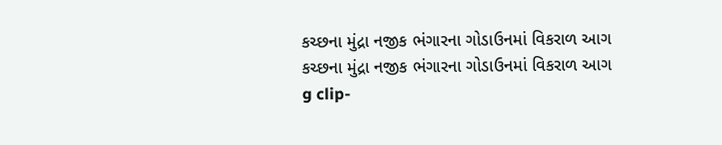કચ્છના મુંદ્રા નજીક ભંગારના ગોડાઉનમાં વિકરાળ આગ
કચ્છના મુંદ્રા નજીક ભંગારના ગોડાઉનમાં વિકરાળ આગ
g clip-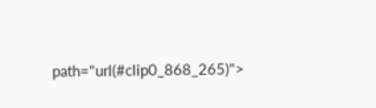path="url(#clip0_868_265)">